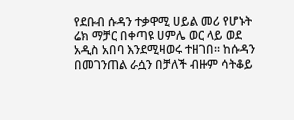የደቡብ ሱዳን ተቃዋሚ ሀይል መሪ የሆኑት ሬክ ማቻር በቀጣዩ ሀምሌ ወር ላይ ወደ አዲስ አበባ እንደሚዛወሩ ተዘገበ። ከሱዳን በመገንጠል ራሷን በቻለች ብዙም ሳትቆይ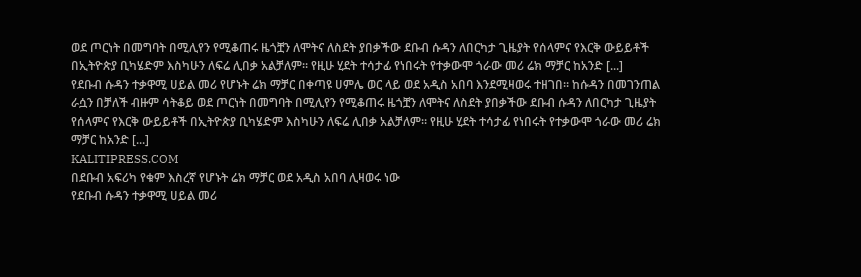ወደ ጦርነት በመግባት በሚሊየን የሚቆጠሩ ዜጎቿን ለሞትና ለስደት ያበቃችው ደቡብ ሱዳን ለበርካታ ጊዜያት የሰላምና የእርቅ ውይይቶች በኢትዮጵያ ቢካሄድም እስካሁን ለፍሬ ሊበቃ አልቻለም። የዚሁ ሂደት ተሳታፊ የነበሩት የተቃውሞ ጎራው መሪ ሬክ ማቻር ከአንድ [...]
የደቡብ ሱዳን ተቃዋሚ ሀይል መሪ የሆኑት ሬክ ማቻር በቀጣዩ ሀምሌ ወር ላይ ወደ አዲስ አበባ እንደሚዛወሩ ተዘገበ። ከሱዳን በመገንጠል ራሷን በቻለች ብዙም ሳትቆይ ወደ ጦርነት በመግባት በሚሊየን የሚቆጠሩ ዜጎቿን ለሞትና ለስደት ያበቃችው ደቡብ ሱዳን ለበርካታ ጊዜያት የሰላምና የእርቅ ውይይቶች በኢትዮጵያ ቢካሄድም እስካሁን ለፍሬ ሊበቃ አልቻለም። የዚሁ ሂደት ተሳታፊ የነበሩት የተቃውሞ ጎራው መሪ ሬክ ማቻር ከአንድ [...]
KALITIPRESS.COM
በደቡብ አፍሪካ የቁም እስረኛ የሆኑት ሬክ ማቻር ወደ አዲስ አበባ ሊዛወሩ ነው
የደቡብ ሱዳን ተቃዋሚ ሀይል መሪ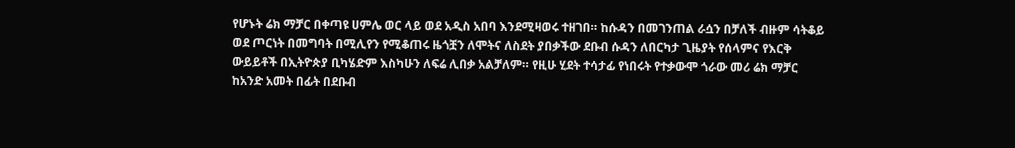የሆኑት ሬክ ማቻር በቀጣዩ ሀምሌ ወር ላይ ወደ አዲስ አበባ እንደሚዛወሩ ተዘገበ። ከሱዳን በመገንጠል ራሷን በቻለች ብዙም ሳትቆይ ወደ ጦርነት በመግባት በሚሊየን የሚቆጠሩ ዜጎቿን ለሞትና ለስደት ያበቃችው ደቡብ ሱዳን ለበርካታ ጊዜያት የሰላምና የእርቅ ውይይቶች በኢትዮጵያ ቢካሄድም እስካሁን ለፍሬ ሊበቃ አልቻለም። የዚሁ ሂደት ተሳታፊ የነበሩት የተቃውሞ ጎራው መሪ ሬክ ማቻር ከአንድ አመት በፊት በደቡብ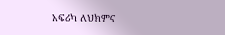አፍሪካ ለህክምና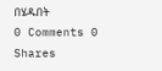በሄዱበት
0 Comments 0 Shares